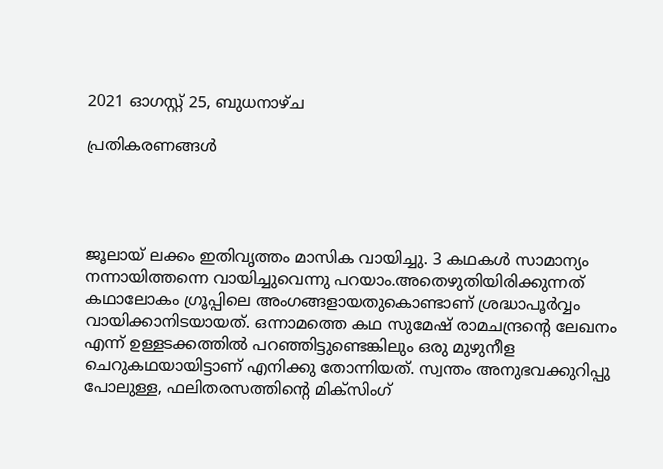2021 ഓഗസ്റ്റ് 25, ബുധനാഴ്‌ച

പ്രതികരണങ്ങൾ




ജൂലായ് ലക്കം ഇതിവൃത്തം മാസിക വായിച്ചു. 3 കഥകൾ സാമാന്യം നന്നായിത്തന്നെ വായിച്ചുവെന്നു പറയാം.അതെഴുതിയിരിക്കുന്നത് കഥാലോകം ഗ്രൂപ്പിലെ അംഗങ്ങളായതുകൊണ്ടാണ് ശ്രദ്ധാപൂർവ്വം വായിക്കാനിടയായത്. ഒന്നാമത്തെ കഥ സുമേഷ് രാമചന്ദ്രന്റെ ലേഖനം എന്ന് ഉള്ളടക്കത്തിൽ പറഞ്ഞിട്ടുണ്ടെങ്കിലും ഒരു മുഴുനീള ചെറുകഥയായിട്ടാണ് എനിക്കു തോന്നിയത്. സ്വന്തം അനുഭവക്കുറിപ്പു പോലുള്ള, ഫലിതരസത്തിൻ്റെ മിക്സിംഗ്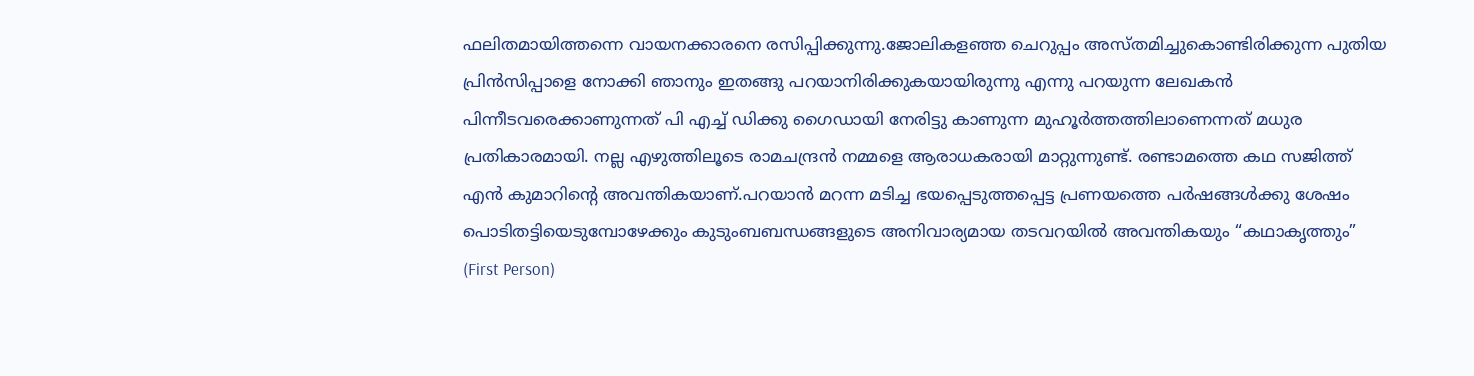ഫലിതമായിത്തന്നെ വായനക്കാരനെ രസിപ്പിക്കുന്നു.ജോലികളഞ്ഞ ചെറുപ്പം അസ്തമിച്ചുകൊണ്ടിരിക്കുന്ന പുതിയ പ്രിൻസിപ്പാളെ നോക്കി ഞാനും ഇതങ്ങു പറയാനിരിക്കുകയായിരുന്നു എന്നു പറയുന്ന ലേഖകൻ പിന്നീടവരെക്കാണുന്നത് പി എച്ച്‌ ഡിക്കു ഗൈഡായി നേരിട്ടു കാണുന്ന മുഹൂർത്തത്തിലാണെന്നത് മധുര പ്രതികാരമായി. നല്ല എഴുത്തിലൂടെ രാമചന്ദ്രൻ നമ്മളെ ആരാധകരായി മാറ്റുന്നുണ്ട്. രണ്ടാമത്തെ കഥ സജിത്ത് എൻ കുമാറിൻ്റെ അവന്തികയാണ്.പറയാൻ മറന്ന മടിച്ച ഭയപ്പെടുത്തപ്പെട്ട പ്രണയത്തെ പർഷങ്ങൾക്കു ശേഷം പൊടിതട്ടിയെടുമ്പോഴേക്കും കുടുംബബന്ധങ്ങളുടെ അനിവാര്യമായ തടവറയിൽ അവന്തികയും “കഥാകൃത്തും” (First Person)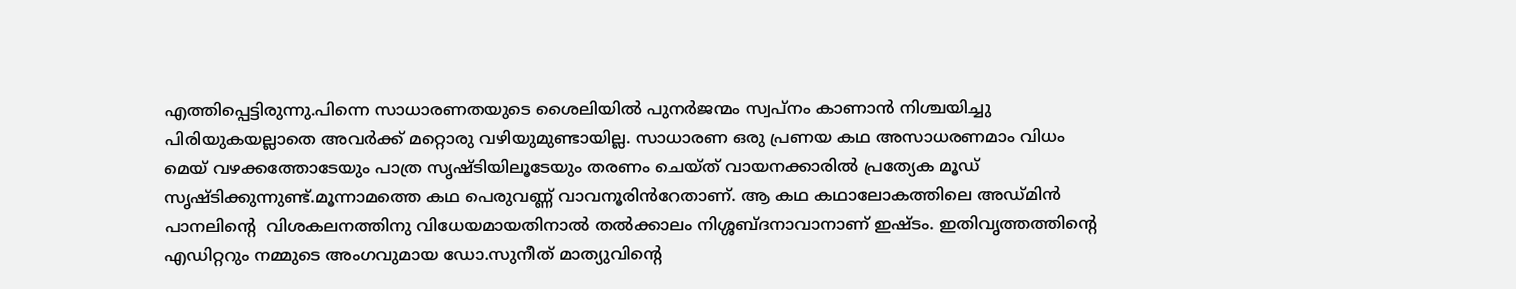എത്തിപ്പെട്ടിരുന്നു.പിന്നെ സാധാരണതയുടെ ശൈലിയിൽ പുനർജന്മം സ്വപ്നം കാണാൻ നിശ്ചയിച്ചു പിരിയുകയല്ലാതെ അവർക്ക് മറ്റൊരു വഴിയുമുണ്ടായില്ല. സാധാരണ ഒരു പ്രണയ കഥ അസാധരണമാം വിധം മെയ് വഴക്കത്തോടേയും പാത്ര സൃഷ്ടിയിലൂടേയും തരണം ചെയ്ത് വായനക്കാരിൽ പ്രത്യേക മൂഡ് സൃഷ്ടിക്കുന്നുണ്ട്.മൂന്നാമത്തെ കഥ പെരുവണ്ണ് വാവനൂരിൻറേതാണ്. ആ കഥ കഥാലോകത്തിലെ അഡ്മിൻ പാനലിന്റെ  വിശകലനത്തിനു വിധേയമായതിനാൽ തൽക്കാലം നിശ്ശബ്ദനാവാനാണ് ഇഷ്ടം. ഇതിവൃത്തത്തിന്റെ എഡിറ്ററും നമ്മുടെ അംഗവുമായ ഡോ.സുനീത് മാത്യുവിന്റെ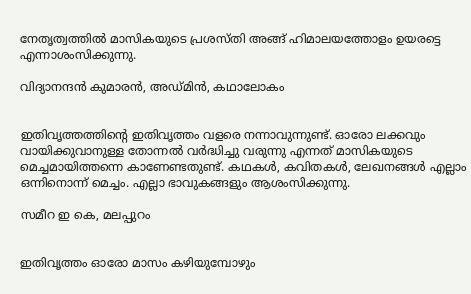നേതൃത്വത്തിൽ മാസികയുടെ പ്രശസ്തി അങ്ങ് ഹിമാലയത്തോളം ഉയരട്ടെ എന്നാശംസിക്കുന്നു.

വിദ്യാനന്ദൻ കുമാരൻ, അഡ്മിൻ, കഥാലോകം


ഇതിവൃത്തത്തിന്റെ ഇതിവൃത്തം വളരെ നന്നാവുന്നുണ്ട്. ഓരോ ലക്കവും വായിക്കുവാനുള്ള തോന്നൽ വർദ്ധിച്ചു വരുന്നു എന്നത് മാസികയുടെ മെച്ചമായിത്തന്നെ കാണേണ്ടതുണ്ട്. കഥകൾ, കവിതകൾ, ലേഖനങ്ങൾ എല്ലാം ഒന്നിനൊന്ന് മെച്ചം. എല്ലാ ഭാവുകങ്ങളും ആശംസിക്കുന്നു.

സമീറ ഇ കെ, മലപ്പുറം


ഇതിവൃത്തം ഓരോ മാസം കഴിയുമ്പോഴും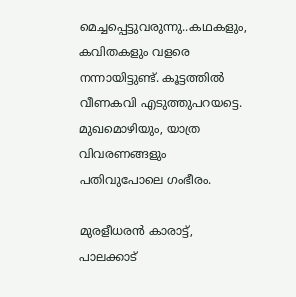മെച്ചപ്പെട്ടുവരുന്നു..കഥകളും, കവിതകളും വളരെ നന്നായിട്ടുണ്ട്. കൂട്ടത്തിൽ വീണകവി എടുത്തുപറയട്ടെ. മുഖമൊഴിയും, യാത്ര വിവരണങ്ങളും പതിവുപോലെ ഗംഭീരം.

മുരളീധരൻ കാരാട്ട്, പാലക്കാട്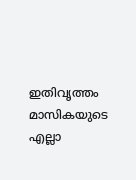ഇതിവൃത്തം മാസികയുടെ എല്ലാ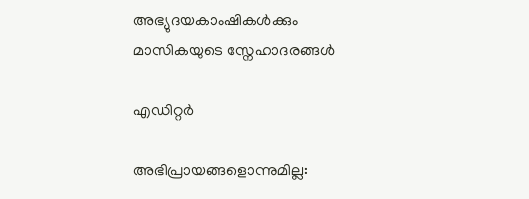അഭ്യുദയകാംഷികൾക്കും മാസികയുടെ സ്നേഹാദരങ്ങൾ

എഡിറ്റർ

അഭിപ്രായങ്ങളൊന്നുമില്ല: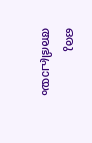ഒരു അഭിപ്രായം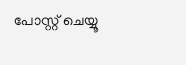പോസ്റ്റ് ചെയ്യൂ